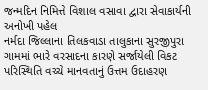જન્મદિન નિમિત્તે વિશાલ વસાવા દ્વારા સેવાકાર્યની અનોખી પહેલ
નર્મદા જિલ્લાના તિલકવાડા તાલુકાના સુરજીપુરા ગામમાં ભારે વરસાદના કારણે સર્જાયેલી વિકટ પરિસ્થિતિ વચ્ચે માનવતાનું ઉત્તમ ઉદાહરણ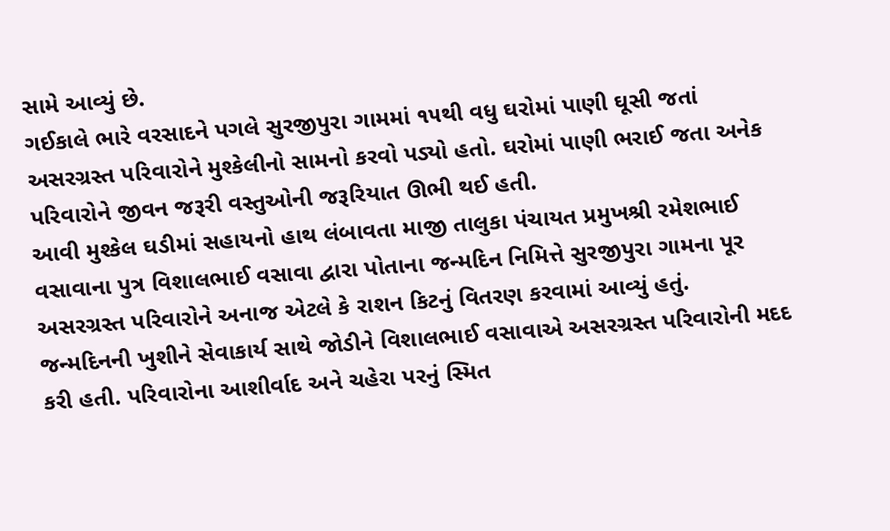સામે આવ્યું છે.
ગઈકાલે ભારે વરસાદને પગલે સુરજીપુરા ગામમાં ૧૫થી વધુ ઘરોમાં પાણી ઘૂસી જતાં અસરગ્રસ્ત પરિવારોને મુશ્કેલીનો સામનો કરવો પડ્યો હતો. ઘરોમાં પાણી ભરાઈ જતા અનેક પરિવારોને જીવન જરૂરી વસ્તુઓની જરૂરિયાત ઊભી થઈ હતી.
આવી મુશ્કેલ ઘડીમાં સહાયનો હાથ લંબાવતા માજી તાલુકા પંચાયત પ્રમુખશ્રી રમેશભાઈ વસાવાના પુત્ર વિશાલભાઈ વસાવા દ્વારા પોતાના જન્મદિન નિમિત્તે સુરજીપુરા ગામના પૂર અસરગ્રસ્ત પરિવારોને અનાજ એટલે કે રાશન કિટનું વિતરણ કરવામાં આવ્યું હતું.
જન્મદિનની ખુશીને સેવાકાર્ય સાથે જોડીને વિશાલભાઈ વસાવાએ અસરગ્રસ્ત પરિવારોની મદદ કરી હતી. પરિવારોના આશીર્વાદ અને ચહેરા પરનું સ્મિત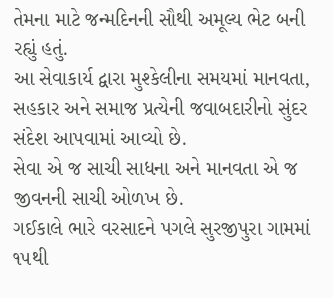તેમના માટે જન્મદિનની સૌથી અમૂલ્ય ભેટ બની રહ્યું હતું.
આ સેવાકાર્ય દ્વારા મુશ્કેલીના સમયમાં માનવતા, સહકાર અને સમાજ પ્રત્યેની જવાબદારીનો સુંદર સંદેશ આપવામાં આવ્યો છે.
સેવા એ જ સાચી સાધના અને માનવતા એ જ જીવનની સાચી ઓળખ છે.
ગઈકાલે ભારે વરસાદને પગલે સુરજીપુરા ગામમાં ૧૫થી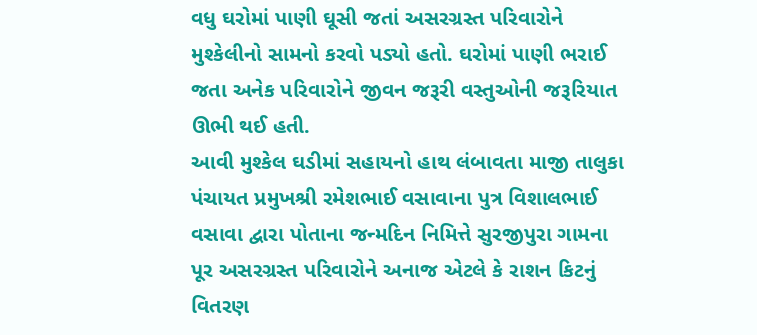વધુ ઘરોમાં પાણી ઘૂસી જતાં અસરગ્રસ્ત પરિવારોને મુશ્કેલીનો સામનો કરવો પડ્યો હતો. ઘરોમાં પાણી ભરાઈ જતા અનેક પરિવારોને જીવન જરૂરી વસ્તુઓની જરૂરિયાત ઊભી થઈ હતી.
આવી મુશ્કેલ ઘડીમાં સહાયનો હાથ લંબાવતા માજી તાલુકા પંચાયત પ્રમુખશ્રી રમેશભાઈ વસાવાના પુત્ર વિશાલભાઈ વસાવા દ્વારા પોતાના જન્મદિન નિમિત્તે સુરજીપુરા ગામના પૂર અસરગ્રસ્ત પરિવારોને અનાજ એટલે કે રાશન કિટનું વિતરણ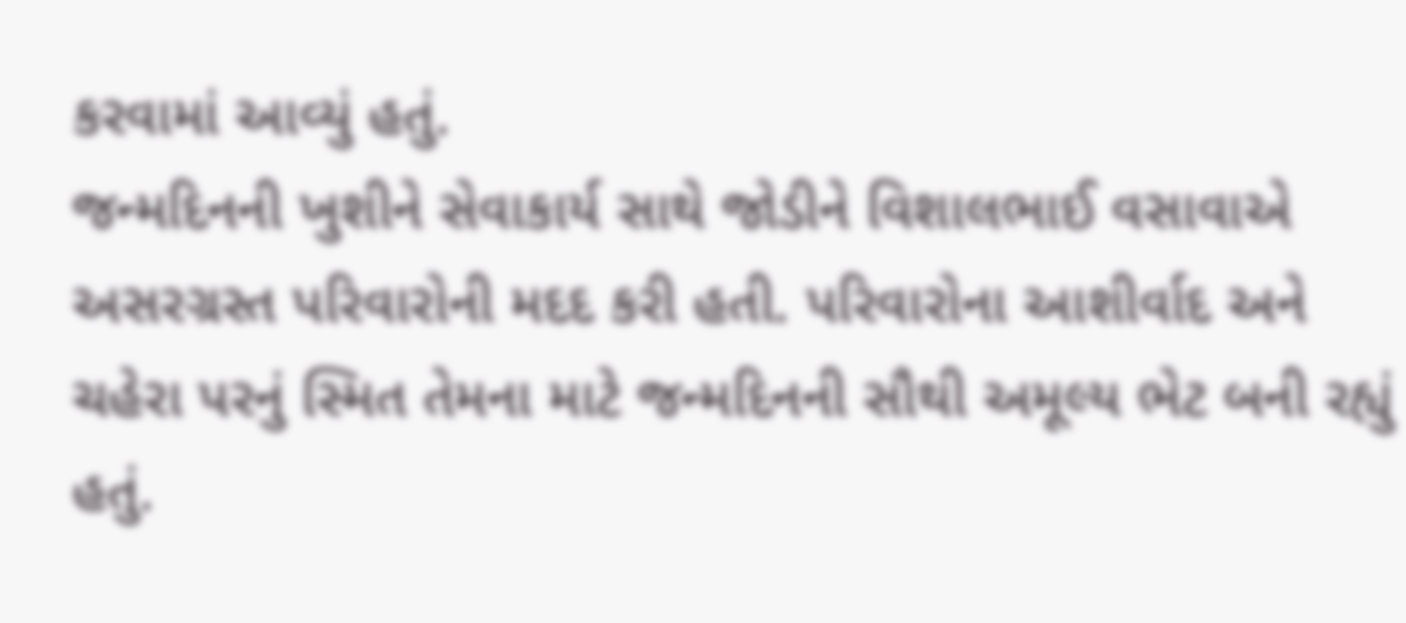કરવામાં આવ્યું હતું.
જન્મદિનની ખુશીને સેવાકાર્ય સાથે જોડીને વિશાલભાઈ વસાવાએ અસરગ્રસ્ત પરિવારોની મદદ કરી હતી. પરિવારોના આશીર્વાદ અને ચહેરા પરનું સ્મિત તેમના માટે જન્મદિનની સૌથી અમૂલ્ય ભેટ બની રહ્યું હતું.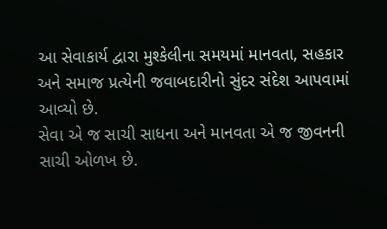આ સેવાકાર્ય દ્વારા મુશ્કેલીના સમયમાં માનવતા, સહકાર અને સમાજ પ્રત્યેની જવાબદારીનો સુંદર સંદેશ આપવામાં આવ્યો છે.
સેવા એ જ સાચી સાધના અને માનવતા એ જ જીવનની સાચી ઓળખ છે.